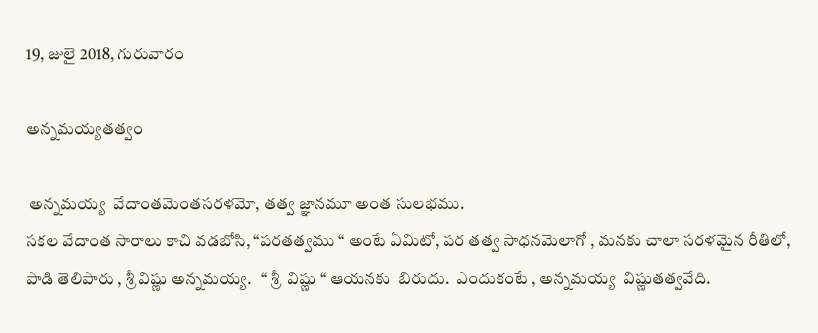19, జులై 2018, గురువారం

అన్నమయ్యతత్వం

 అన్నమయ్య  వేదాంతమెంతసరళమో, తత్వ జ్ఞానమూ అంత సులభము.
సకల వేదాంత సారాలు కాచి వడబోసి, “పరతత్వము “ అంటే ఏమిటో, పర తత్వ సాధనమెలాగో , మనకు చాలా సరళమైన రీతిలో, పాడి తెలిపారు , శ్రీ విష్ణు అన్నమయ్య.   “ శ్రీ  విష్ణు “ ఆయనకు  బిరుదు.  ఎందుకంటే , అన్నమయ్య  విష్ణుతత్వవేది.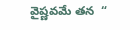వైష్ణవమే తన  “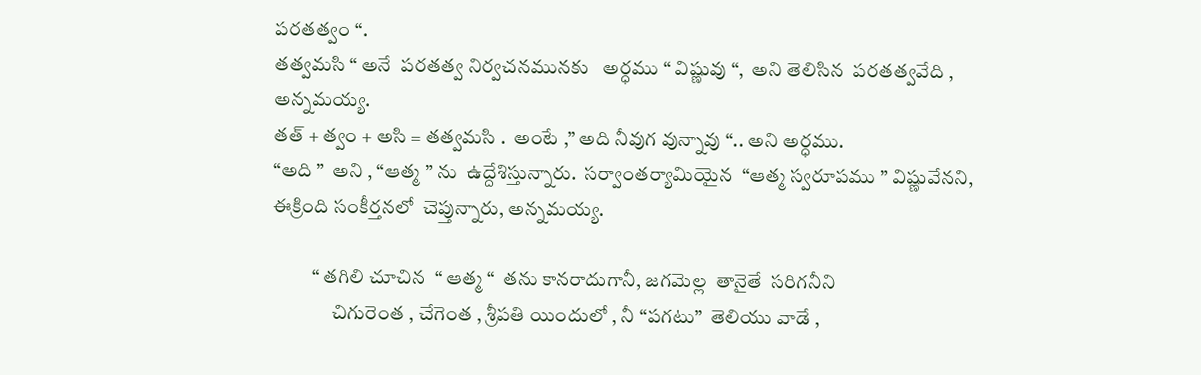పరతత్వం “.
తత్వమసి “ అనే  పరతత్వ నిర్వచనమునకు   అర్ధము “ విష్ణువు “,  అని తెలిసిన  పరతత్వవేది , అన్నమయ్య.
తత్ + త్వం + అసి = తత్వమసి .  అంటే ,” అది నీవుగ వున్నావు “.. అని అర్ధము.
“అది ”  అని , “ఆత్మ ” ను  ఉద్దేశిస్తున్నారు.  సర్వాంతర్యామియైన  “ఆత్మ స్వరూపము ” విష్ణువేనని,  ఈక్రింది సంకీర్తనలో  చెప్తున్నారు, అన్నమయ్య.

          “ తగిలి చూచిన  “ ఆత్మ “  తను కానరాదుగానీ, జగమెల్ల  తానైతే  సరిగనీని
               చిగురెంత , చేగెంత , శ్రీపతి యిందులో , నీ “పగటు”  తెలియు వాడే ,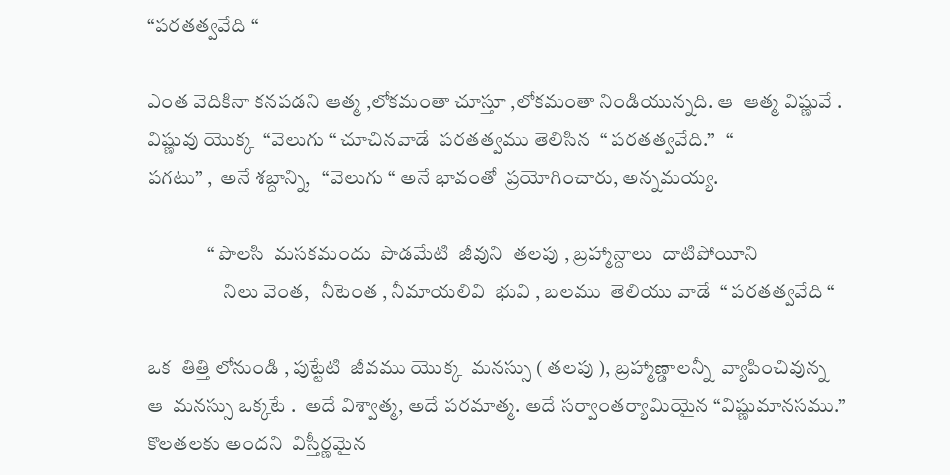“పరతత్వవేది “

ఎంత వెదికినా కనపడని ఆత్మ ,లోకమంతా చూస్తూ ,లోకమంతా నిండియున్నది. ఆ  ఆత్మ విష్ణువే .
విష్ణువు యొక్క  “వెలుగు “ చూచినవాడే  పరతత్వము తెలిసిన  “ పరతత్వవేది.”   “
పగటు” ,  అనే శబ్దాన్ని,   “వెలుగు “ అనే భావంతో  ప్రయోగించారు, అన్నమయ్య.

               “ పొలసి  మసకమందు  పొడమేటి  జీవుని  తలపు , బ్రహ్మాన్దాలు  దాటిపోయీని
                   నిలు వెంత,   నీటెంత , నీమాయలివి  భువి , బలము  తెలియు వాడే  “ పరతత్వవేది “

ఒక  తిత్తి లోనుండి , పుట్టేటి  జీవము యొక్క  మనస్సు ( తలపు ), బ్రహ్మాణ్డాలన్నీ  వ్యాపించివున్న
ఆ  మనస్సు ఒక్కటే .  అదే విశ్వాత్మ, అదే పరమాత్మ. అదే సర్వాంతర్యామియైన “విష్ణుమానసము.”
కొలతలకు అందని  విస్తీర్ణమైన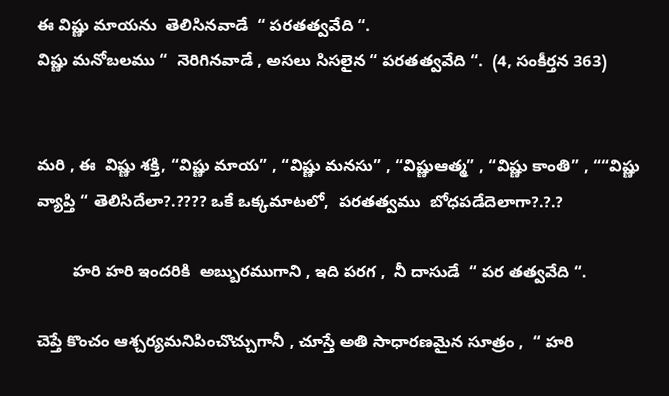ఈ విష్ణు మాయను  తెలిసినవాడే  “ పరతత్వవేది “.
విష్ణు మనోబలము “  నెరిగినవాడే , అసలు సిసలైన “ పరతత్వవేది “.  (4, సంకీర్తన 363)


మరి , ఈ  విష్ణు శక్తి, “విష్ణు మాయ” , “విష్ణు మనసు” , “విష్ణుఆత్మ” , “విష్ణు కాంతి” , ““విష్ణు వ్యాప్తి “ తెలిసిదేలా?.???? ఒకే ఒక్కమాటలో,  పరతత్వము  బోధపడేదెలాగా?.?.?

        హరి హరి ఇందరికి  అబ్బురముగాని , ఇది పరగ ,  నీ దాసుడే  “ పర తత్వవేది “.

చెప్తే కొంచం ఆశ్చర్యమనిపించొచ్చుగానీ , చూస్తే అతి సాధారణమైన సూత్రం ,  “ హరి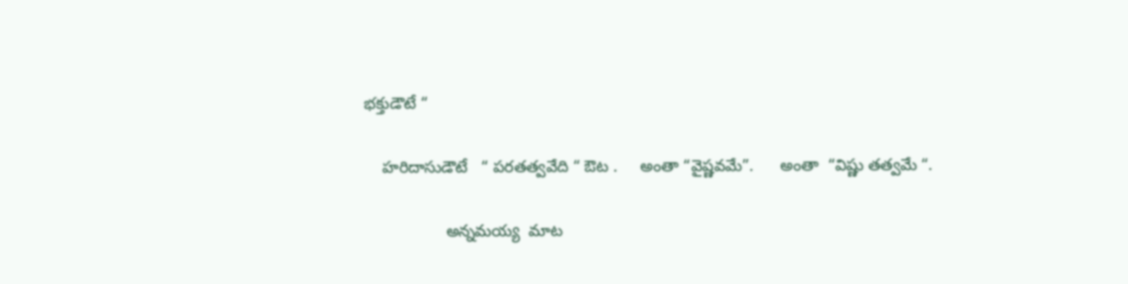భక్తుడౌటే “

    హరిదాసుడౌటే   “ పరతత్వవేది “ ఔట .     అంతా “వైష్ణవమే”.      అంతా  “విష్ణు తత్వమే “.

                  అన్నమయ్య  మాట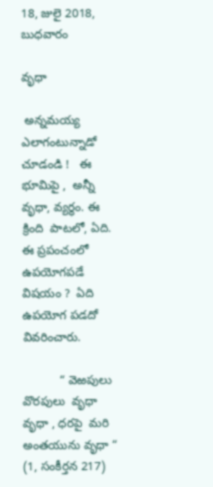18, జులై 2018, బుధవారం

వృధా

 అన్నమయ్య   ఎలాగంటున్నాడో చూడండి !   ఈ  భూమిపై ,  అన్నీ  వృధా, వ్యర్థం. ఈ క్రింది  పాటలో, ఏది. ఈ ప్రపంచంలో   ఉపయోగపడే విషయం ?  ఏది ఉపయోగ పడదో  వివరించారు.

           “ వెఱపులు  వొరపులు  వృధా  వృధా , ధరపై  మరి అంతయును వృధా “ (1, సంకీర్తన 217)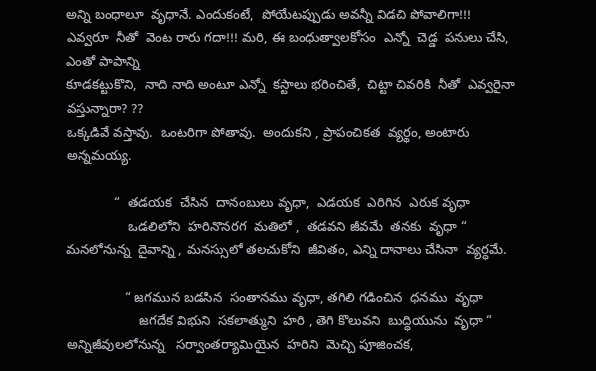అన్ని బంధాలూ  వృధానే. ఎందుకంటే,  పోయేటప్పుడు అవన్నీ విడచి పోవాలిగా!!!
ఎవ్వరూ  నీతో  వెంట రారు గదా!!! మరి, ఈ బంధుత్వాలకోసం  ఎన్నో  చెడ్డ  పనులు చేసి,  ఎంతో పాపాన్ని
కూడకట్టుకొని,  నాది నాది అంటూ ఎన్నో  కస్టాలు భరించితే,  చిట్టా చివరికి  నీతో  ఎవ్వరైనా వస్తున్నారా? ??
ఒక్కడివే వస్తావు.  ఒంటరిగా పోతావు.  అందుకని , ప్రాపంచికత  వ్యర్థం, అంటారు అన్నమయ్య.

             “  తడయక  చేసిన  దానంబులు వృధా,  ఎడయక  ఎరిగిన  ఎరుక వృధా
                 ఒడలిలోని  హరినొనరగ  మతిలో ,  తడవని జీవమే  తనకు  వృధా “
మనలోనున్న  దైవాన్ని , మనస్సులో తలచుకోని  జీవితం, ఎన్ని దానాలు చేసినా  వ్యర్ధమే.

                “ జగమున బడసిన  సంతానము వృధా, తగిలి గడించిన  ధనము  వృధా
                    జగదేక విభుని  సకలాత్ముని  హరి , తెగి కొలువని  బుద్ధియును  వృధా “
అన్నిజీవులలోనున్న   సర్వాంతర్యామియైన  హరిని  మెచ్చి పూజించక,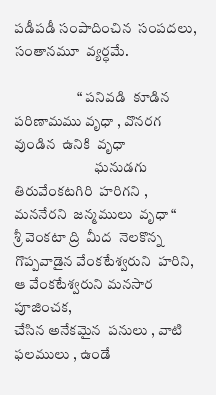పడీపడీ సంపాదించిన  సంపదలు,
సంతానమూ  వ్యర్ధమే.

                      “ పనివడి  కూడిన  పరిణామము వృధా , వొనరగ వుండిన  ఉనికి  వృధా
                            ఘనుడగు  తిరువేంకటగిరి  హరిగని ,  మననేరని  జన్మములు  వృధా “
శ్రీ వెంకటా ద్రి  మీద  నెలకొన్న  గొప్పవాడైన వేంకటేశ్వరుని  హరిని,  ఆ వేంకటేశ్వరుని మనసార  పూజించక,
చేసిన అనేకమైన  పనులు , వాటి  ఫలములు , ఉండే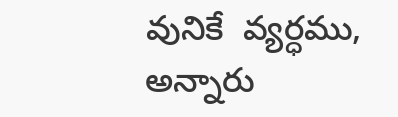వునికే  వ్యర్ధము,  అన్నారు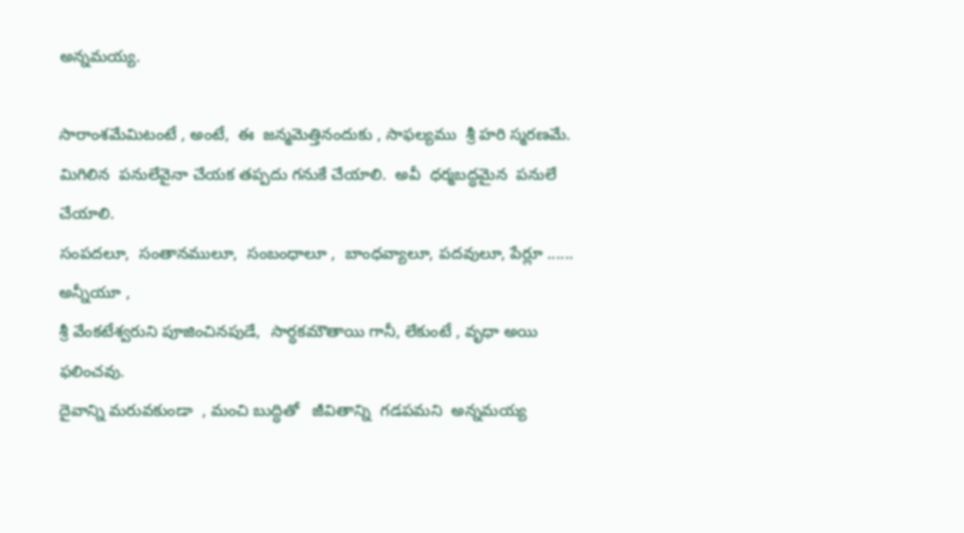అన్నమయ్య.

సారాంశమేమిటంటే , అంటే,  ఈ  జన్మమెత్తినందుకు , సాఫల్యము  శ్రీ హరి స్మరణమే.
మిగిలిన  పనులేవైనా చేయక తప్పదు గనుకే చేయాలి.  అవీ  ధర్మబద్ధమైన  పనులే చేయాలి.
సంపదలూ,  సంతానములూ,  సంబంధాలూ ,  బాంధవ్యాలూ, పదవులూ, పేర్లూ ...... అన్నీయూ ,
శ్రీ వేంకటేశ్వరుని పూజించినపుడే,  సార్ధకమౌతాయి గానీ, లేకుంటే , వృధా అయి  ఫలించవు.
దైవాన్ని మరువకుండా  , మంచి బుద్ధితో   జీవితాన్ని  గడపమని  అన్నమయ్య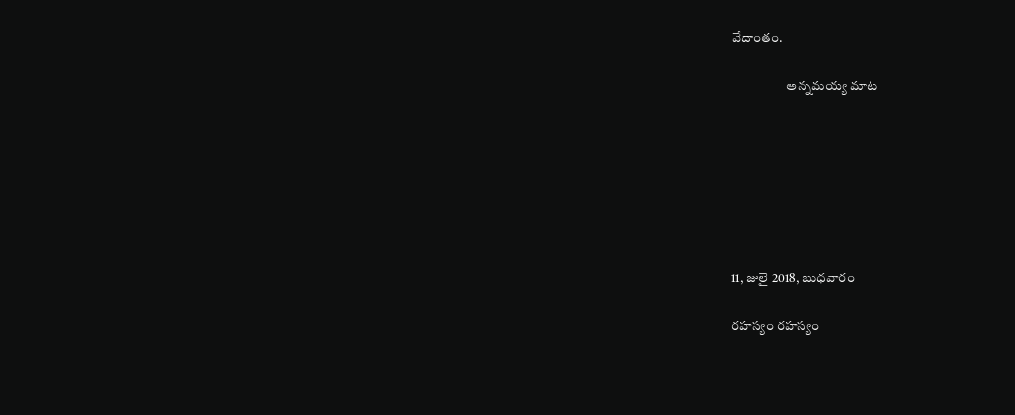వేదాంతం.

                     అన్నమయ్య మాట







11, జులై 2018, బుధవారం

రహస్యం రహస్యం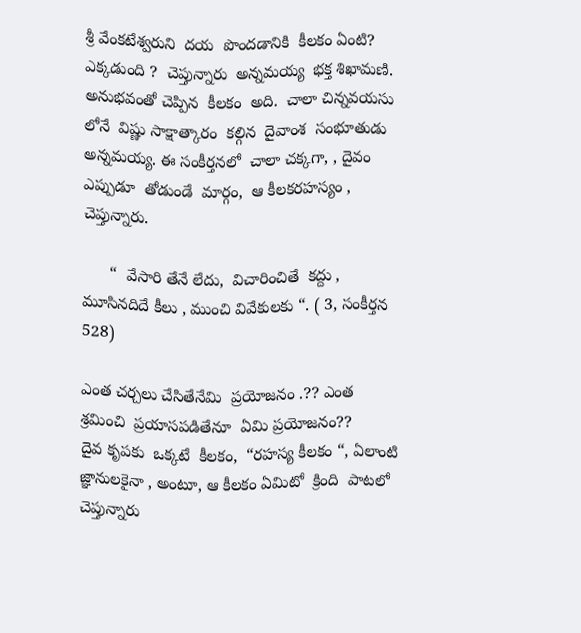శ్రీ వేంకటేశ్వరుని  దయ  పొందడానికి  కీలకం ఏంటి?  ఎక్కడుంది ?  చెప్తున్నారు  అన్నమయ్య  భక్త శిఖామణి.  అనుభవంతో చెప్పిన  కీలకం  అది.  చాలా చిన్నవయసు లోనే  విష్ణు సాక్షాత్కారం  కల్గిన  దైవాంశ  సంభూతుడు  అన్నమయ్య. ఈ సంకీర్తనలో  చాలా చక్కగా, , దైవం ఎప్పుడూ  తోడుండే  మార్గం,  ఆ కీలకరహస్యం , చెప్తున్నారు.

      “  వేసారి తేనే లేదు,  విచారించితే  కద్దు , మూసినదిదే కీలు , ముంచి వివేకులకు “. ( 3, సంకీర్తన 528)

ఎంత చర్చలు చేసితేనేమి  ప్రయోజనం .?? ఎంత  శ్రమించి  ప్రయాసపడితేనూ  ఏమి ప్రయోజనం??
దైవ కృపకు  ఒక్కటే  కీలకం,  “రహస్య కీలకం “, ఏలాంటి  జ్ఞానులకైనా , అంటూ, ఆ కీలకం ఏమిటో  క్రింది  పాటలో  చెప్తున్నారు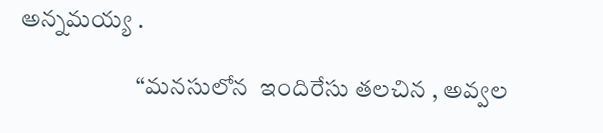అన్నమయ్య .

                        “మనసులోన  ఇందిరేసు తలచిన , అవ్వల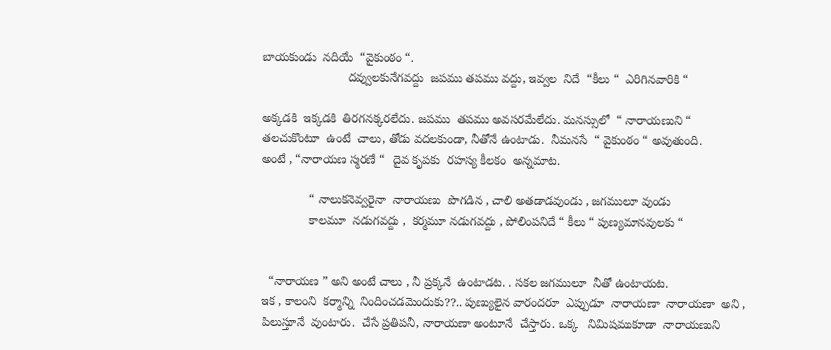బాయకుండు  నదియే  “వైకుంఠం “.
                         దవ్వులకునేగవద్దు  జపము తపము వద్దు, ఇవ్వల  నిదే  “కీలు “  ఎరిగినవారికి “

అక్కడకి  ఇక్కడకి  తిరగనక్కరలేదు. జపము  తపము అవసరమేలేదు. మనస్సులో  “ నారాయణుని “
తలచుకొంటూ  ఉంటే  చాలు, తోడు వదలకుండా, నీతోనే ఉంటాడు.  నీమనసే  “ వైకుంఠం “ అవుతుంది.
అంటే , “నారాయణ స్మరణే “  దైవ కృపకు  రహస్య కీలకం  అన్నమాట.

              “ నాలుకనెవ్వరైనా  నారాయణు  పొగడిన , చాలి అతడాడవుండు , జగములూ వుండు
              కాలమూ  నడుగవద్దు ,  కర్మమూ నడుగవద్దు , పోలింపనిదే “ కీలు “ పుణ్యమానవులకు “


  “నారాయణ ” అని అంటే చాలు , నీ ప్రక్కనే  ఉంటాడట. . సకల జగములూ  నీతో ఉంటాయట.
ఇక , కాలంని  కర్మాన్ని  నిందించడమెందుకు??.. పుణ్యులైన వారందరూ  ఎప్పుడూ  నారాయణా  నారాయణా  అని , పిలుస్తూనే  వుంటారు.  చేసే ప్రతిపనీ, నారాయణా అంటూనే  చేస్తారు. ఒక్క   నిమిషముకూడా  నారాయణుని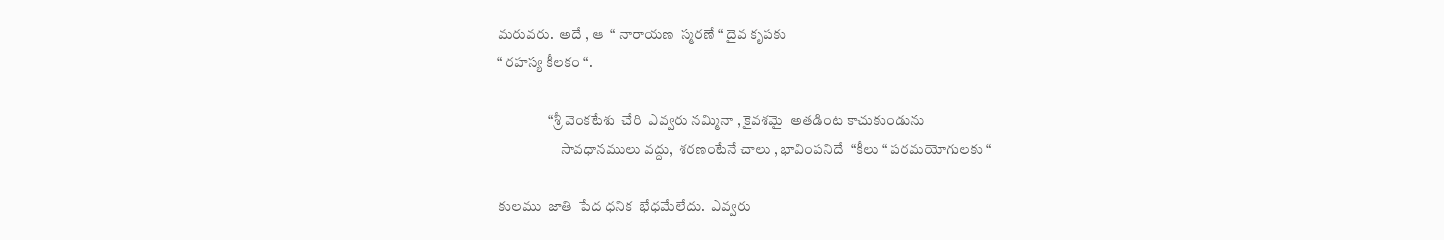మరువరు.  అదే , ఆ  “ నారాయణ  స్మరణే “ దైవ కృపకు
“ రహస్య కీలకం “.

                  “శ్రీ వెంకటేశు  చేరి  ఎవ్వరు నమ్మినా , కైవశమై  అతడింట కాచుకుండును
                      సావధానములు వద్దు,  శరణంటేనే చాలు , భావింపనిదే  “కీలు “ పరమయోగులకు “

కులము  జాతి  పేద ధనిక  భేధమేలేదు.  ఎవ్వరు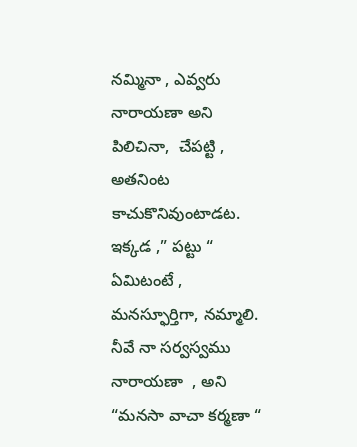నమ్మినా , ఎవ్వరు నారాయణా అని పిలిచినా,  చేపట్టి ,
అతనింట  కాచుకొనివుంటాడట. ఇక్కడ ,” పట్టు “ ఏమిటంటే , మనస్ఫూర్తిగా, నమ్మాలి.  నీవే నా సర్వస్వము నారాయణా  , అని  “మనసా వాచా కర్మణా “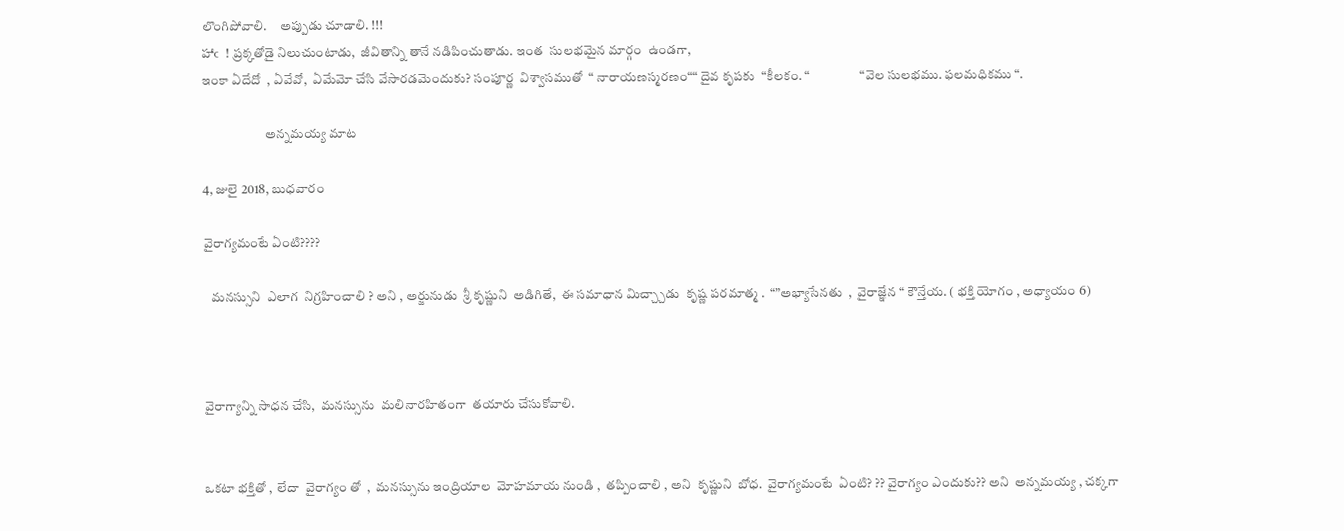లొంగిపోవాలి.     అప్పుడు చూడాలి. !!!
హాఁ  ! ప్రక్కతోడై నిలుచుంటాడు,  జీవితాన్ని తానే నడిపించుతాడు. ఇంత  సులభమైన మార్గం  ఉండగా,
ఇంకా ఏదేదో  , ఏవేవో,  ఏమేమో చేసి వేసారడమెందుకు? సంపూర్ణ  విశ్వాసముతో  “ నారాయణస్మరణం““ దైవ కృపకు  “కీలకం. “                   “వెల సులభము. ఫలమధికము “.

                        అన్నమయ్య మాట

4, జులై 2018, బుధవారం

వైరాగ్యమంటే ఏంటి????

   మనస్సుని  ఎలాగ  నిగ్రహించాలి ? అని , అర్జునుడు  శ్రీ కృష్ణుని  అడిగితే,  ఈ సమాధాన మిచ్చ్చాడు  కృష్ణ పరమాత్మ .  “”అభ్యాసేనతు  ,  వైరాజ్ఞేన “ కౌన్తేయ. ( భక్తి యోగం , అధ్యాయం 6)



వైరాగ్యాన్ని సాధన చేసి,  మనస్సును  మలినారహితంగా  తయారు చేసుకోవాలి.


ఒకటా భక్తితో ,  లేదా  వైరాగ్యం తో  ,  మనస్సును ఇంద్రియాల  మోహమాయ నుండి ,  తప్పించాలి , అని  కృష్ణుని  బోధ.  వైరాగ్యమంటే  ఏంటి? ?? వైరాగ్యం ఎందుకు?? అని  అన్నమయ్య , చక్కగా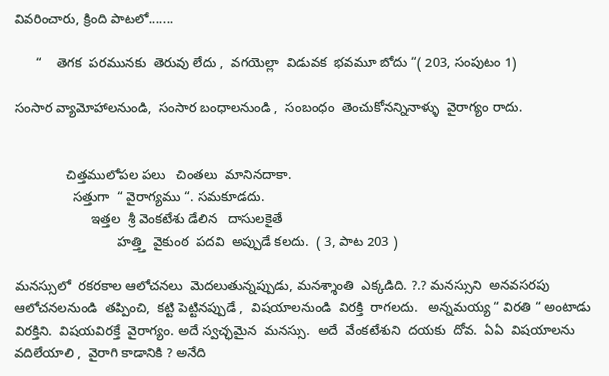వివరించారు, క్రింది పాటలో.......

      “    తెగక  పరమునకు  తెరువు లేదు ,  వగయెల్లా  విడువక  భవమూ బోదు “( 203, సంపుటం 1)

సంసార వ్యామోహాలనుండి,  సంసార బంధాలనుండి ,  సంబంధం  తెంచుకోనన్నినాళ్ళు  వైరాగ్యం రాదు.


              చిత్తములోపల పలు   చింతలు  మానినదాకా.
                సత్తుగా  “ వైరాగ్యము “. సమకూడదు.
                     ఇత్తల  శ్రీ వెంకటేశు డేలిన   దాసులకైతే
                            హత్త్తి  వైకుంఠ  పదవి  అప్పుడే కలదు.  ( 3, పాట 203 )

మనస్సులో  రకరకాల ఆలోచనలు  మెదలుతున్నప్పుడు, మనశ్శాంతి  ఎక్కడిది. ?.? మనస్సుని  అనవసరపు  ఆలోచనలనుండి  తప్పించి,  కట్టి పెట్టినప్పుడే ,  విషయాలనుండి  విరక్తి  రాగలదు.   అన్నమయ్య “ విరతి “ అంటాడు విరక్తిని.  విషయవిరక్తే  వైరాగ్యం. అదే స్వచ్ఛమైన  మనస్సు.  అదే  వేంకటేశుని  దయకు  దోవ.  ఏఏ  విషయాలను వదిలేయాలి ,  వైరాగి కాడానికి ? అనేది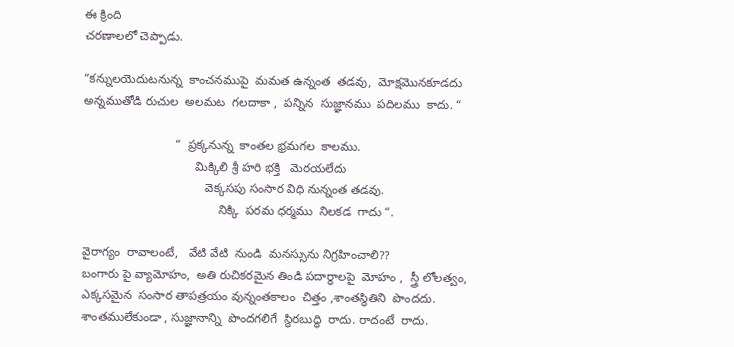ఈ క్రింది
చరణాలలో చెప్పాడు.

“కన్నులయెదుటనున్న  కాంచనముపై  మమత ఉన్నంత  తడవు,  మోక్షమొనకూడదు
అన్నముతోడి రుచుల  అలమట  గలదాకా ,  పన్నిన  సుజ్ఞానము  పదిలము  కాదు. “

                           “  ప్రక్కనున్న  కాంతల భ్రమగల  కాలము.
                                 మిక్కిలి శ్రీ హరి భక్తి   మెరయలేదు
                                    వెక్కసపు సంసార విధి నున్నంత తడవు.
                                        నిక్కి  పరమ ధర్మము  నిలకడ  గాదు “.

వైరాగ్యం  రావాలంటే,   వేటి వేటి  నుండి  మనస్సును నిగ్రహించాలి??
బంగారు పై వ్యామోహం,  అతి రుచికరమైన తిండి పదార్ధాలపై  మోహం ,  స్త్రీ లోలత్వం,  ఎక్కసమైన  సంసార తాపత్రయం వున్నంతకాలం  చిత్తం ,శాంతస్థితిని  పొందదు.  శాంతములేకుండా , సుజ్ఞానాన్ని  పొందగలిగే  స్థిరబుద్ధి  రాదు. రాదంటే  రాదు.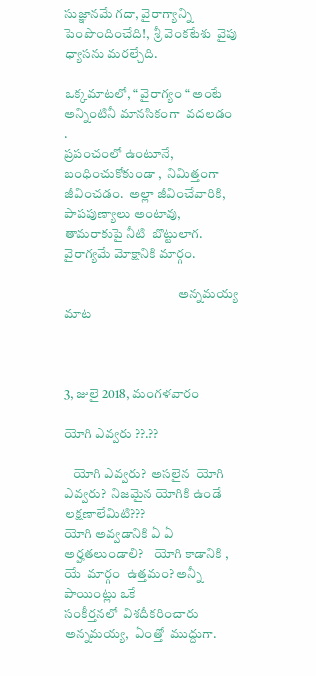సుజ్ఞానమే గదా, వైరాగ్యాన్ని  పెంపొందించేది!,  శ్రీ వెంకటేశు  వైపు  ధ్యాసను మరల్చేది.

ఒక్కమాటలో, “ వైరాగ్యం “ అంటే  అన్నింటినీ మానసికంగా  వదలడం .
ప్రపంచంలో ఉంటూనే,  బంధించుకోకుండా ,  నిమిత్తంగా జీవించడం.  అల్లా జీవించేవారికి,   పాపపుణ్యాలు అంటావు,  తామరాకుపై నీటి  బొట్టులాగ.
వైరాగ్యమే మోక్షానికి మార్గం.

                                           అన్నమయ్య మాట



3, జులై 2018, మంగళవారం

యోగి ఎవ్వరు ??.??

   యోగి ఎవ్వరు?  అసలైన  యోగి  ఎవ్వరు?  నిజమైన యోగికి ఉండే  లక్షణాలేమిటి???
యోగి అవ్వడానికి ఏ ఏ అర్హతలుండాలి?    యోగి కాడానికి , యే  మార్గం  ఉత్తమం? అన్నీ  పాయింట్లు ఒకే
సంకీర్తనలో  విశదీకరించారు అన్నమయ్య,  ఏంత్తో  ముద్దుగా.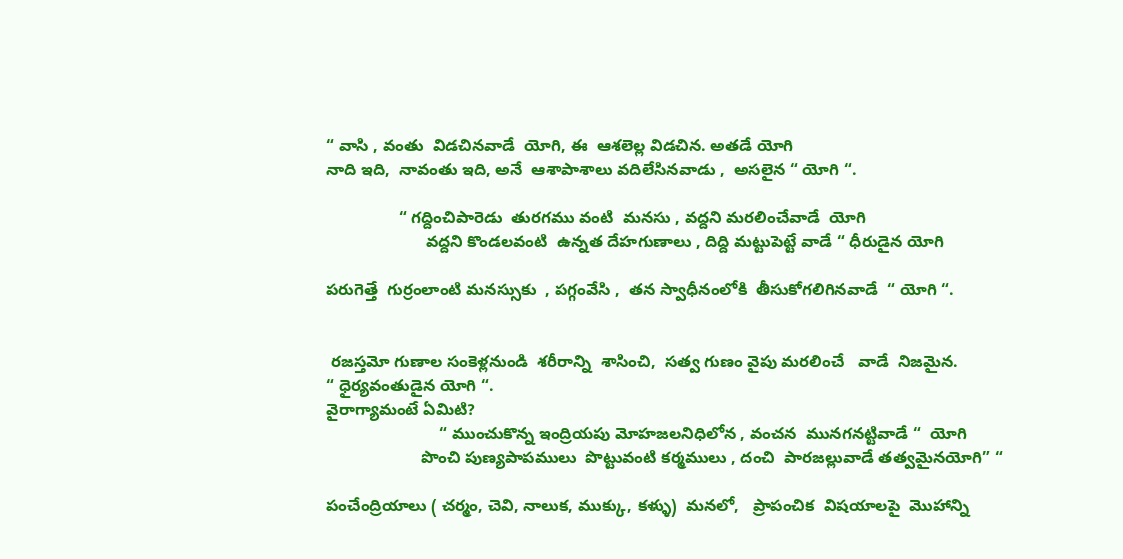“ వాసి , వంతు  విడచినవాడే  యోగి, ఈ  ఆశలెల్ల విడచిన. అతడే యోగి
నాది ఇది,  నావంతు ఇది, అనే  ఆశాపాశాలు వదిలేసినవాడు ,  అసలైన “ యోగి “.

                “ గద్దించిపారెడు  తురగము వంటి  మనసు , వద్దని మరలించేవాడే  యోగి
                      వద్దని కొండలవంటి  ఉన్నత దేహగుణాలు , దిద్ది మట్టుపెట్టే వాడే “ ధీరుడైన యోగి

పరుగెత్తే  గుర్రంలాంటి మనస్సుకు  , పగ్గంవేసి ,  తన స్వాధీనంలోకి  తీసుకోగలిగినవాడే  “ యోగి “.


 రజస్తమో గుణాల సంకెళ్లనుండి  శరీరాన్ని  శాసించి,  సత్వ గుణం వైపు మరలించే   వాడే  నిజమైన.
“ ధైర్యవంతుడైన యోగి “.
వైరాగ్యామంటే ఏమిటి?
                         “ ముంచుకొన్న ఇంద్రియపు మోహజలనిధిలోన , వంచన  మునగనట్టివాడే “  యోగి
                     పొంచి పుణ్యపాపములు  పొట్టువంటి కర్మములు , దంచి  పారజల్లువాడే తత్వమైనయోగి” “

పంచేంద్రియాలు ( చర్మం, చెవి, నాలుక, ముక్కు, కళ్ళు)  మనలో,   ప్రాపంచిక  విషయాలపై  మొహాన్ని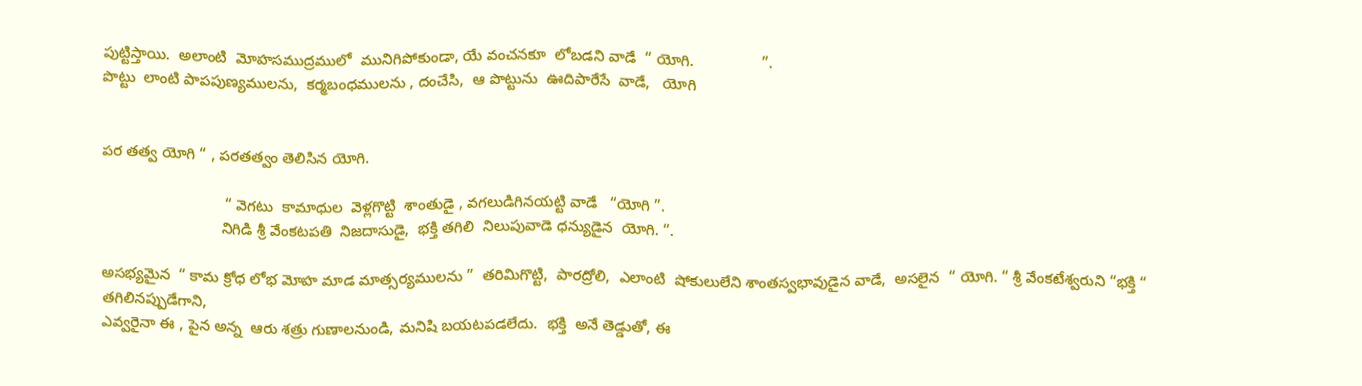పుట్టిస్తాయి.  అలాంటి  మోహసముద్రములో  మునిగిపోకుండా, యే వంచనకూ  లోబడని వాడే  “ యోగి.                ”.
పొట్టు  లాంటి పాపపుణ్యములను,  కర్మబంధములను , దంచేసి,  ఆ పొట్టును  ఊదిపారేసే  వాడే,   యోగి


పర తత్వ యోగి “ , పరతత్వం తెలిసిన యోగి.

                             “ వెగటు  కామాధుల  వెళ్లగొట్టి  శాంతుడై , వగలుడిగినయట్టి వాడే   “యోగి ”.
                            నిగిడి శ్రీ వేంకటపతి  నిజదాసుడై,  భక్తి తగిలి  నిలుపువాడె ధన్యుడైన  యోగి. “.

అసభ్యమైన  “ కామ క్రోధ లోభ మోహ మాడ మాత్సర్యములను ”  తరిమిగొట్టి,  పారద్రోలి,  ఎలాంటి  షోకులులేని శాంతస్వభావుడైన వాడే,  అసలైన  “ యోగి. “ శ్రీ వేంకటేశ్వరుని “భక్తి “ తగిలినప్పుడేగాని,
ఎవ్వరైనా ఈ , పైన అన్న  ఆరు శత్రు గుణాలనుండి, మనిషి బయటపడలేదు.  భక్తి  అనే తెడ్డుతో, ఈ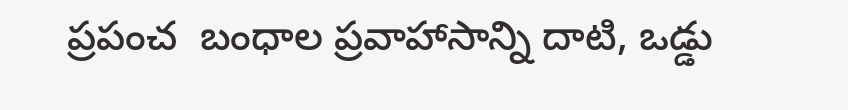ప్రపంచ  బంధాల ప్రవాహాసాన్ని దాటి, ఒడ్డు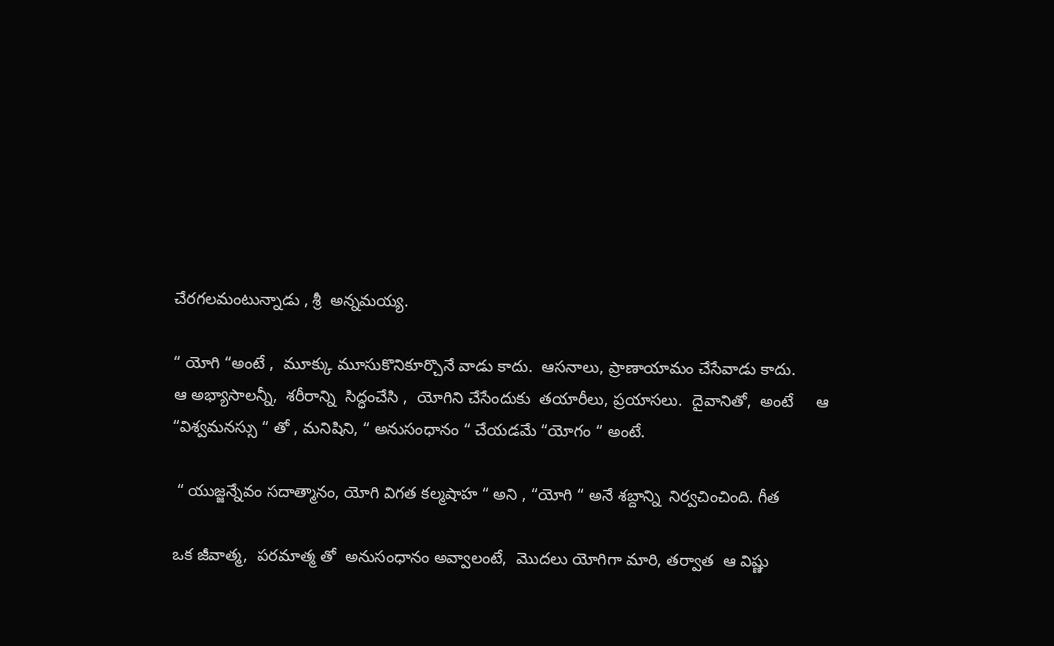చేరగలమంటున్నాడు , శ్రీ  అన్నమయ్య.

“ యోగి “అంటే ,  మూక్కు మూసుకొనికూర్చొనే వాడు కాదు.  ఆసనాలు, ప్రాణాయామం చేసేవాడు కాదు.
ఆ అభ్యాసాలన్నీ,  శరీరాన్ని  సిద్ధంచేసి ,  యోగిని చేసేందుకు  తయారీలు, ప్రయాసలు.  దైవానితో,  అంటే     ఆ “విశ్వమనస్సు “ తో , మనిషిని, “ అనుసంధానం “ చేయడమే “యోగం “ అంటే.

 “ యుజ్జన్నేవం సదాత్మానం, యోగి విగత కల్మషాహ “ అని , “యోగి “ అనే శబ్దాన్ని  నిర్వచించింది. గీత

ఒక జీవాత్మ,  పరమాత్మ తో  అనుసంధానం అవ్వాలంటే,  మొదలు యోగిగా మారి, తర్వాత  ఆ విష్ణు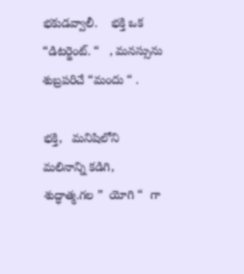భకుడవ్వాలీ.    భక్తి ఒక “డిటర్జెంట్. “   , మనస్సును శుబ్రపరిచే “మందు “ .

భక్తి,   మనిషిలోని  మలినాన్ని కడిగి, శుద్ధాత్మ.గల ”  యోగి “  గా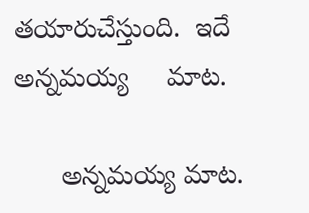తయారుచేస్తుంది.  ఇదే  అన్నమయ్య     మాట.

      అన్నమయ్య మాట.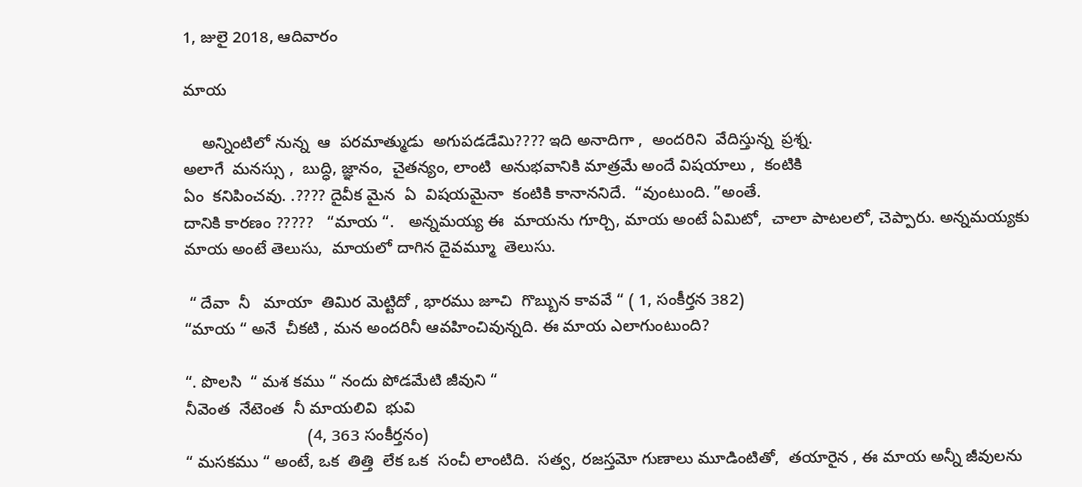1, జులై 2018, ఆదివారం

మాయ

    అన్నింటిలో నున్న  ఆ  పరమాత్ముడు  అగుపడడేమి???? ఇది అనాదిగా ,  అందరిని  వేదిస్తున్న  ప్రశ్న.
అలాగే  మనస్సు ,  బుద్ధి, జ్ఞానం,  చైతన్యం, లాంటి  అనుభవానికి మాత్రమే అందే విషయాలు ,  కంటికి
ఏం  కనిపించవు. .???? దైవీక మైన  ఏ  విషయమైనా  కంటికి కానాననిదే.  “వుంటుంది. ”అంతే.
దానికి కారణం ?????   “మాయ “.   అన్నమయ్య ఈ  మాయను గూర్చి, మాయ అంటే ఏమిటో,  చాలా పాటలలో, చెప్పారు. అన్నమయ్యకు మాయ అంటే తెలుసు,  మాయలో దాగిన దైవమ్మూ  తెలుసు.

 “ దేవా  నీ   మాయా  తిమిర మెట్టిదో , భారము జూచి  గొబ్బున కావవే “ ( 1, సంకీర్తన 382)
“మాయ “ అనే  చీకటి , మన అందరినీ ఆవహించివున్నది. ఈ మాయ ఎలాగుంటుంది?

“. పొలసి  “ మశ కము “ నందు పోడమేటి జీవుని “
నీవెంత  నేటెంత  నీ మాయలివి  భువి
                           (4, 363 సంకీర్తనం)
“ మసకము “ అంటే, ఒక  తిత్తి  లేక ఒక  సంచీ లాంటిది.  సత్వ, రజస్తమో గుణాలు మూడింటితో,  తయారైన , ఈ మాయ అన్నీ జీవులను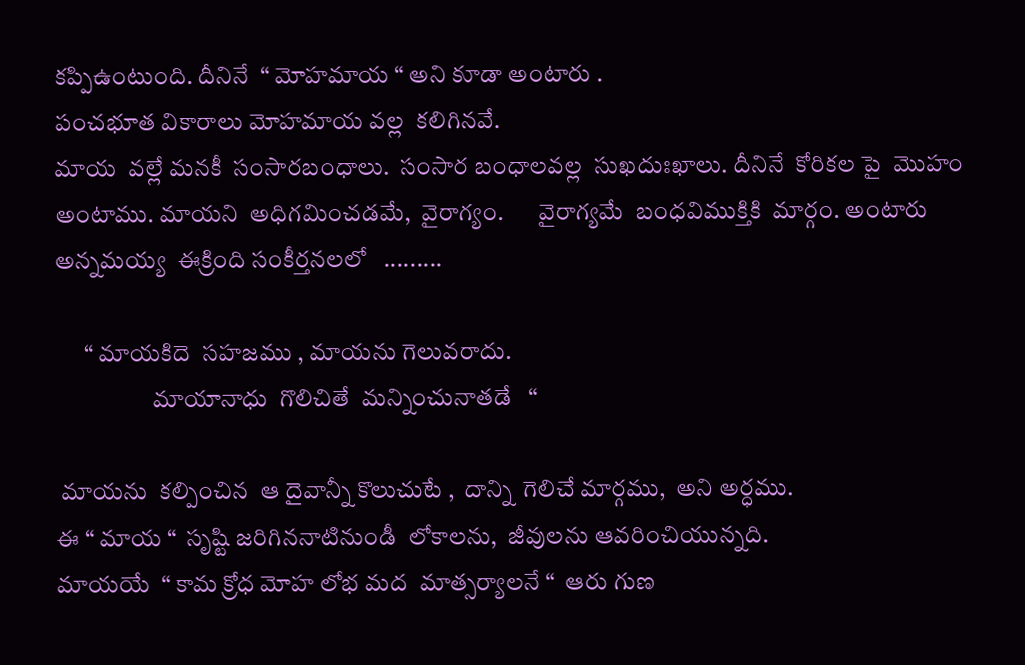కప్పిఉంటుంది. దీనినే  “ మోహమాయ “ అని కూడా అంటారు .
పంచభూత వికారాలు మోహమాయ వల్ల  కలిగినవే.
మాయ  వల్లే మనకీ  సంసారబంధాలు.  సంసార బంధాలవల్ల  సుఖదుఃఖాలు. దీనినే  కోరికల పై  మొహం
అంటాము. మాయని  అధిగమించడమే,  వైరాగ్యం.       వైరాగ్యమే  బంధవిముక్తికి  మార్గం. అంటారు   అన్నమయ్య  ఈక్రింది సంకీర్తనలలో   .........

      “ మాయకిదె  సహజము , మాయను గెలువరాదు.
                    మాయానాధు  గొలిచితే  మన్నించునాతడే   “

 మాయను  కల్పించిన  ఆ దైవాన్నీ కొలుచుటే ,  దాన్ని  గెలిచే మార్గము,  అని అర్ధము.
ఈ “ మాయ “  సృష్టి జరిగిననాటినుండీ  లోకాలను,  జీవులను ఆవరించియున్నది.
మాయయే  “ కామ క్రోధ మోహ లోభ మద  మాత్సర్యాలనే “  ఆరు గుణ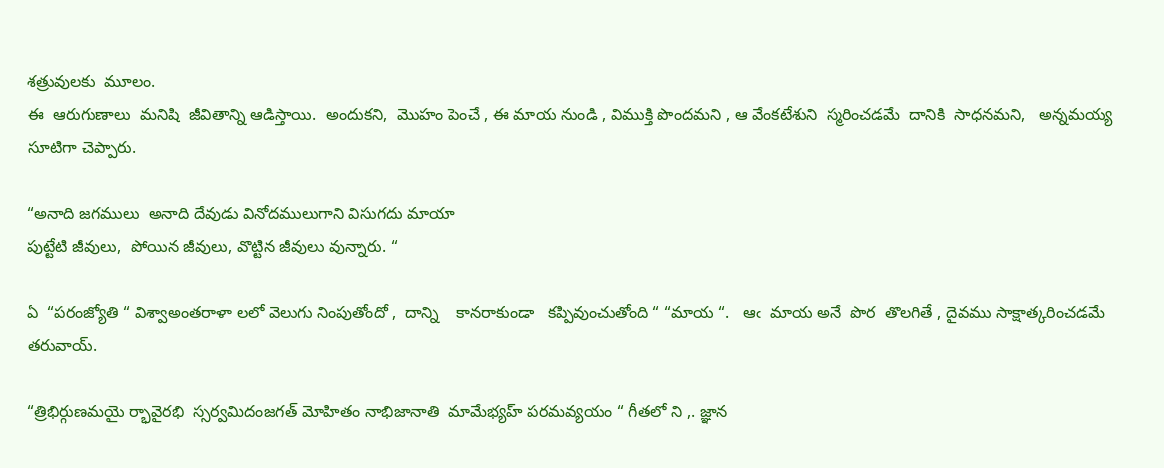శత్రువులకు  మూలం.
ఈ  ఆరుగుణాలు  మనిషి  జీవితాన్ని ఆడిస్తాయి.  అందుకని,  మొహం పెంచే , ఈ మాయ నుండి , విముక్తి పొందమని , ఆ వేంకటేశుని  స్మరించడమే  దానికి  సాధనమని,   అన్నమయ్య  సూటిగా చెప్పారు.

“అనాది జగములు  అనాది దేవుడు వినోదములుగాని విసుగదు మాయా
పుట్టేటి జీవులు,  పోయిన జీవులు, వొట్టిన జీవులు వున్నారు. “

ఏ  “పరంజ్యోతి “ విశ్వాఅంతరాళా లలో వెలుగు నింపుతోందో ,  దాన్ని    కానరాకుండా   కప్పివుంచుతోంది “ “మాయ “.   ఆఁ  మాయ అనే  పొర  తొలగితే , దైవము సాక్షాత్కరించడమే తరువాయ్.

“త్రిభిర్గుణమయై ర్భావైరభి  స్సర్వమిదంజగత్ మోహితం నాభిజానాతి  మామేభ్యహ్ పరమవ్యయం “ గీతలో ని ,. జ్ఞాన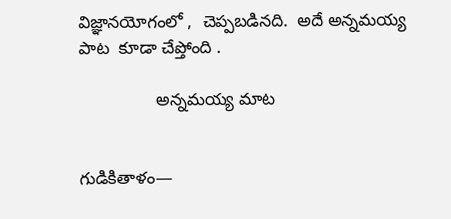విజ్ఞానయోగంలో ,  చెప్పబడినది.  అదే అన్నమయ్య పాట  కూడా చేప్తోంది .

                అన్నమయ్య మాట


గుడికితాళం—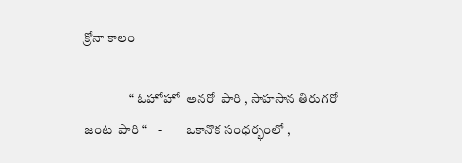క్రోనా కాలం

                 “ ఓహోహో  అనరో  పారి , సాహసాన తిరుగరో   జంట  పారి “    -         ఒకానొక సంధర్భంలో ,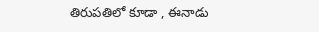తిరుపతిలో కూడా , ఈనాడు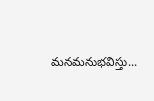మనమనుభవిస్తు...